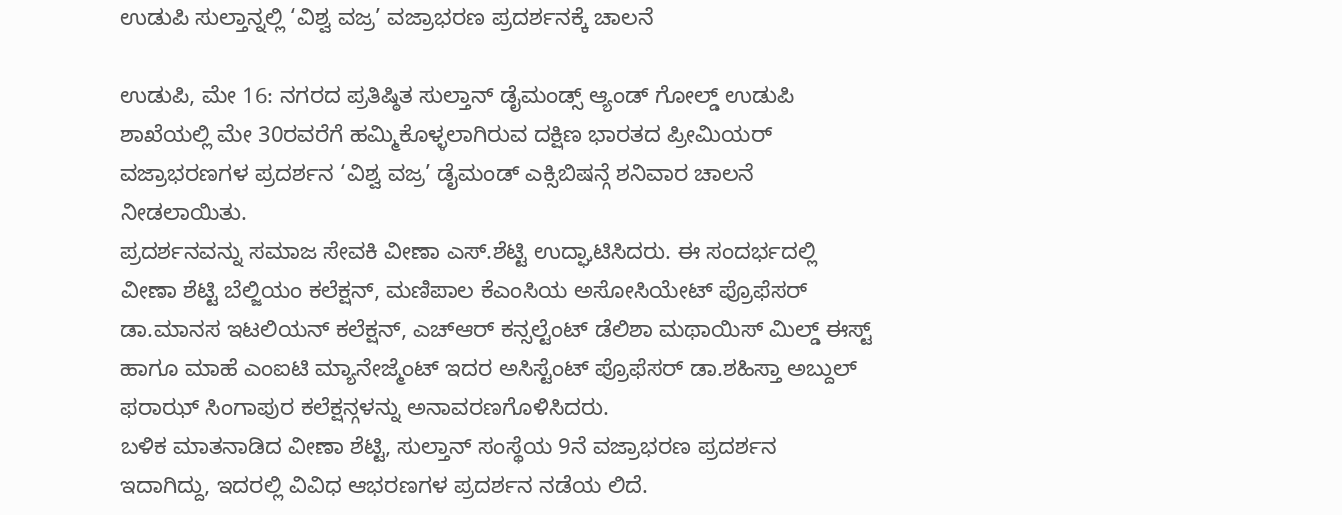ಉಡುಪಿ ಸುಲ್ತಾನ್ನಲ್ಲಿ ‘ವಿಶ್ವ ವಜ್ರ’ ವಜ್ರಾಭರಣ ಪ್ರದರ್ಶನಕ್ಕೆ ಚಾಲನೆ

ಉಡುಪಿ, ಮೇ 16: ನಗರದ ಪ್ರತಿಷ್ಠಿತ ಸುಲ್ತಾನ್ ಡೈಮಂಡ್ಸ್ ಆ್ಯಂಡ್ ಗೋಲ್ಡ್ ಉಡುಪಿ ಶಾಖೆಯಲ್ಲಿ ಮೇ 30ರವರೆಗೆ ಹಮ್ಮಿಕೊಳ್ಳಲಾಗಿರುವ ದಕ್ಷಿಣ ಭಾರತದ ಪ್ರೀಮಿಯರ್ ವಜ್ರಾಭರಣಗಳ ಪ್ರದರ್ಶನ ‘ವಿಶ್ವ ವಜ್ರ’ ಡೈಮಂಡ್ ಎಕ್ಸಿಬಿಷನ್ಗೆ ಶನಿವಾರ ಚಾಲನೆ ನೀಡಲಾಯಿತು.
ಪ್ರದರ್ಶನವನ್ನು ಸಮಾಜ ಸೇವಕಿ ವೀಣಾ ಎಸ್.ಶೆಟ್ಟಿ ಉದ್ಘಾಟಿಸಿದರು. ಈ ಸಂದರ್ಭದಲ್ಲಿ ವೀಣಾ ಶೆಟ್ಟಿ ಬೆಲ್ಜಿಯಂ ಕಲೆಕ್ಷನ್, ಮಣಿಪಾಲ ಕೆಎಂಸಿಯ ಅಸೋಸಿಯೇಟ್ ಪ್ರೊಫೆಸರ್ ಡಾ.ಮಾನಸ ಇಟಲಿಯನ್ ಕಲೆಕ್ಷನ್, ಎಚ್ಆರ್ ಕನ್ಸಲ್ಟೆಂಟ್ ಡೆಲಿಶಾ ಮಥಾಯಿಸ್ ಮಿಲ್ಡ್ ಈಸ್ಟ್ ಹಾಗೂ ಮಾಹೆ ಎಂಐಟಿ ಮ್ಯಾನೇಜ್ಮೆಂಟ್ ಇದರ ಅಸಿಸ್ಟೆಂಟ್ ಪ್ರೊಫೆಸರ್ ಡಾ.ಶಹಿಸ್ತಾ ಅಬ್ದುಲ್ ಫರಾಝ್ ಸಿಂಗಾಪುರ ಕಲೆಕ್ಷನ್ಗಳನ್ನು ಅನಾವರಣಗೊಳಿಸಿದರು.
ಬಳಿಕ ಮಾತನಾಡಿದ ವೀಣಾ ಶೆಟ್ಟಿ, ಸುಲ್ತಾನ್ ಸಂಸ್ಥೆಯ 9ನೆ ವಜ್ರಾಭರಣ ಪ್ರದರ್ಶನ ಇದಾಗಿದ್ದು, ಇದರಲ್ಲಿ ವಿವಿಧ ಆಭರಣಗಳ ಪ್ರದರ್ಶನ ನಡೆಯ ಲಿದೆ.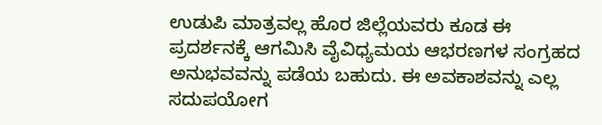ಉಡುಪಿ ಮಾತ್ರವಲ್ಲ ಹೊರ ಜಿಲ್ಲೆಯವರು ಕೂಡ ಈ ಪ್ರದರ್ಶನಕ್ಕೆ ಆಗಮಿಸಿ ವೈವಿಧ್ಯಮಯ ಆಭರಣಗಳ ಸಂಗ್ರಹದ ಅನುಭವವನ್ನು ಪಡೆಯ ಬಹುದು. ಈ ಅವಕಾಶವನ್ನು ಎಲ್ಲ ಸದುಪಯೋಗ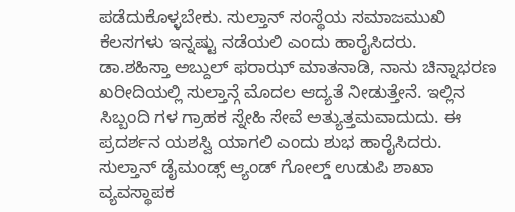ಪಡೆದುಕೊಳ್ಳಬೇಕು. ಸುಲ್ತಾನ್ ಸಂಸ್ಥೆಯ ಸಮಾಜಮುಖಿ ಕೆಲಸಗಳು ಇನ್ನಷ್ಟು ನಡೆಯಲಿ ಎಂದು ಹಾರೈಸಿದರು.
ಡಾ.ಶಹಿಸ್ತಾ ಅಬ್ದುಲ್ ಫರಾಝ್ ಮಾತನಾಡಿ, ನಾನು ಚಿನ್ನಾಭರಣ ಖರೀದಿಯಲ್ಲಿ ಸುಲ್ತಾನ್ಗೆ ಮೊದಲ ಆದ್ಯತೆ ನೀಡುತ್ತೇನೆ. ಇಲ್ಲಿನ ಸಿಬ್ಬಂದಿ ಗಳ ಗ್ರಾಹಕ ಸ್ನೇಹಿ ಸೇವೆ ಅತ್ಯುತ್ತಮವಾದುದು. ಈ ಪ್ರದರ್ಶನ ಯಶಸ್ವಿ ಯಾಗಲಿ ಎಂದು ಶುಭ ಹಾರೈಸಿದರು.
ಸುಲ್ತಾನ್ ಡೈಮಂಡ್ಸ್ ಆ್ಯಂಡ್ ಗೋಲ್ಡ್ ಉಡುಪಿ ಶಾಖಾ ವ್ಯವಸ್ಥಾಪಕ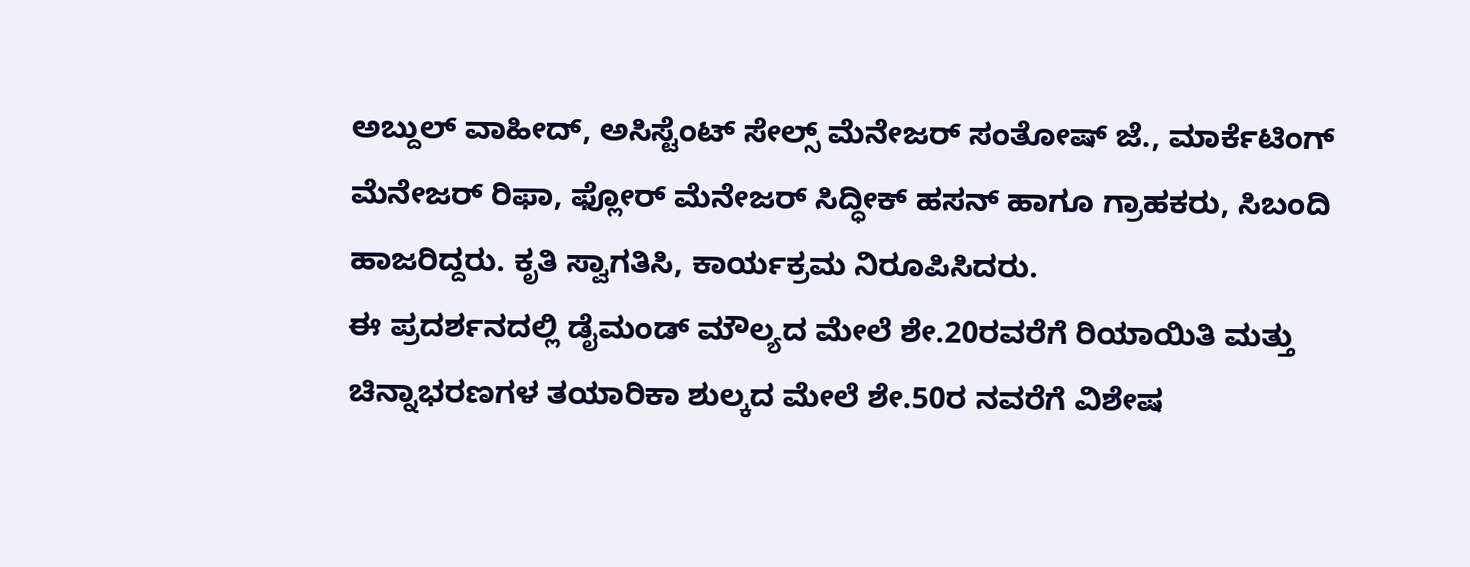ಅಬ್ದುಲ್ ವಾಹೀದ್, ಅಸಿಸ್ಟೆಂಟ್ ಸೇಲ್ಸ್ ಮೆನೇಜರ್ ಸಂತೋಷ್ ಜೆ., ಮಾರ್ಕೆಟಿಂಗ್ ಮೆನೇಜರ್ ರಿಫಾ, ಫ್ಲೋರ್ ಮೆನೇಜರ್ ಸಿದ್ಧೀಕ್ ಹಸನ್ ಹಾಗೂ ಗ್ರಾಹಕರು, ಸಿಬಂದಿ ಹಾಜರಿದ್ದರು. ಕೃತಿ ಸ್ವಾಗತಿಸಿ, ಕಾರ್ಯಕ್ರಮ ನಿರೂಪಿಸಿದರು.
ಈ ಪ್ರದರ್ಶನದಲ್ಲಿ ಡೈಮಂಡ್ ಮೌಲ್ಯದ ಮೇಲೆ ಶೇ.20ರವರೆಗೆ ರಿಯಾಯಿತಿ ಮತ್ತು ಚಿನ್ನಾಭರಣಗಳ ತಯಾರಿಕಾ ಶುಲ್ಕದ ಮೇಲೆ ಶೇ.50ರ ನವರೆಗೆ ವಿಶೇಷ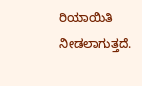ರಿಯಾಯಿತಿ ನೀಡಲಾಗುತ್ತದೆ.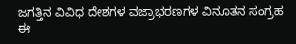ಜಗತ್ತಿನ ವಿವಿಧ ದೇಶಗಳ ವಜ್ರಾಭರಣಗಳ ವಿನೂತನ ಸಂಗ್ರಹ ಈ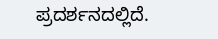ಪ್ರದರ್ಶನದಲ್ಲಿದೆ.